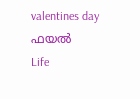valentines day  ഫയൽ
Life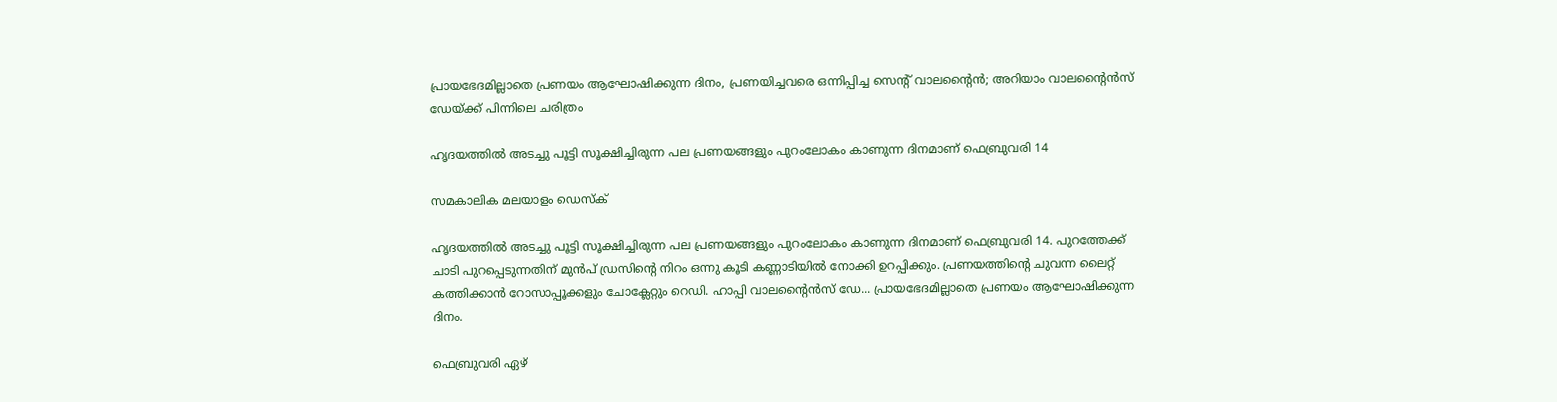പ്രായഭേദമില്ലാതെ പ്രണയം ആഘോഷിക്കുന്ന ദിനം, പ്രണയിച്ചവരെ ഒന്നിപ്പിച്ച സെന്റ് വാലന്റൈന്‍; അറിയാം വാലന്റൈന്‍സ് ഡേയ്ക്ക് പിന്നിലെ ചരിത്രം

ഹൃദയത്തില്‍ അടച്ചു പൂട്ടി സൂക്ഷിച്ചിരുന്ന പല പ്രണയങ്ങളും പുറംലോകം കാണുന്ന ദിനമാണ് ഫെബ്രുവരി 14

സമകാലിക മലയാളം ഡെസ്ക്

ഹൃദയത്തില്‍ അടച്ചു പൂട്ടി സൂക്ഷിച്ചിരുന്ന പല പ്രണയങ്ങളും പുറംലോകം കാണുന്ന ദിനമാണ് ഫെബ്രുവരി 14. പുറത്തേക്ക് ചാടി പുറപ്പെടുന്നതിന് മുന്‍പ് ഡ്രസിന്റെ നിറം ഒന്നു കൂടി കണ്ണാടിയില്‍ നോക്കി ഉറപ്പിക്കും. പ്രണയത്തിന്റെ ചുവന്ന ലൈറ്റ് കത്തിക്കാന്‍ റോസാപ്പൂക്കളും ചോക്ലേറ്റും റെഡി. ഹാപ്പി വാലന്റൈന്‍സ് ഡേ... പ്രായഭേദമില്ലാതെ പ്രണയം ആഘോഷിക്കുന്ന ദിനം.

ഫെബ്രുവരി ഏഴ്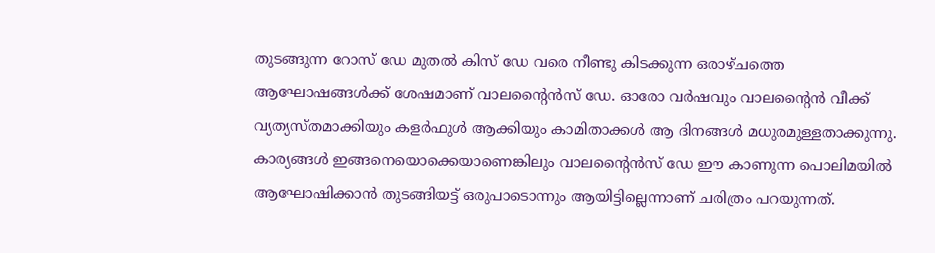തുടങ്ങുന്ന റോസ് ഡേ മുതല്‍ കിസ് ഡേ വരെ നീണ്ടു കിടക്കുന്ന ഒരാഴ്ചത്തെ ആഘോഷങ്ങള്‍ക്ക് ശേഷമാണ് വാലന്റൈന്‍സ് ഡേ. ഓരോ വര്‍ഷവും വാലന്റൈന്‍ വീക്ക് വ്യത്യസ്തമാക്കിയും കളര്‍ഫുള്‍ ആക്കിയും കാമിതാക്കള്‍ ആ ദിനങ്ങള്‍ മധുരമുള്ളതാക്കുന്നു. കാര്യങ്ങള്‍ ഇങ്ങനെയൊക്കെയാണെങ്കിലും വാലന്റൈന്‍സ് ഡേ ഈ കാണുന്ന പൊലിമയില്‍ ആഘോഷിക്കാന്‍ തുടങ്ങിയട്ട് ഒരുപാടൊന്നും ആയിട്ടില്ലെന്നാണ് ചരിത്രം പറയുന്നത്.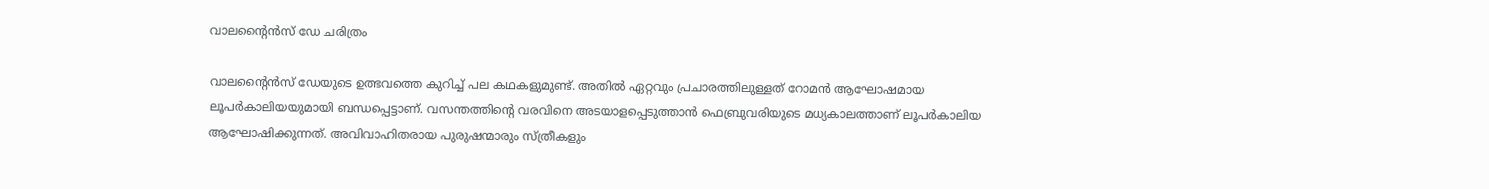വാലന്റൈന്‍സ് ഡേ ചരിത്രം

വാലന്റൈന്‍സ് ഡേയുടെ ഉത്ഭവത്തെ കുറിച്ച് പല കഥകളുമുണ്ട്. അതില്‍ ഏറ്റവും പ്രചാരത്തിലുള്ളത് റോമന്‍ ആഘോഷമായ ലൂപര്‍കാലിയയുമായി ബന്ധപ്പെട്ടാണ്. വസന്തത്തിന്റെ വരവിനെ അടയാളപ്പെടുത്താന്‍ ഫെബ്രുവരിയുടെ മധ്യകാലത്താണ് ലൂപര്‍കാലിയ ആഘോഷിക്കുന്നത്. അവിവാഹിതരായ പുരുഷന്മാരും സ്ത്രീകളും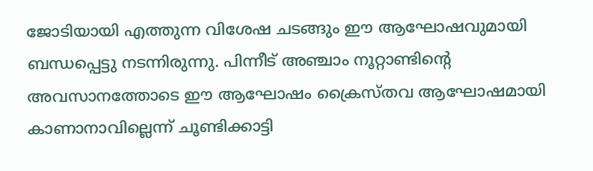ജോടിയായി എത്തുന്ന വിശേഷ ചടങ്ങും ഈ ആഘോഷവുമായി ബന്ധപ്പെട്ടു നടന്നിരുന്നു. പിന്നീട് അഞ്ചാം നൂറ്റാണ്ടിന്റെ അവസാനത്തോടെ ഈ ആഘോഷം ക്രൈസ്തവ ആഘോഷമായി കാണാനാവില്ലെന്ന് ചൂണ്ടിക്കാട്ടി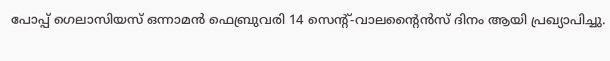പോപ്പ് ഗെലാസിയസ് ഒന്നാമന്‍ ഫെബ്രുവരി 14 സെന്റ്-വാലന്റൈന്‍സ് ദിനം ആയി പ്രഖ്യാപിച്ചു.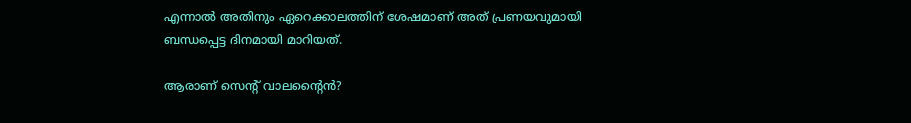എന്നാല്‍ അതിനും ഏറെക്കാലത്തിന് ശേഷമാണ് അത് പ്രണയവുമായി ബന്ധപ്പെട്ട ദിനമായി മാറിയത്.

ആരാണ് സെന്റ് വാലന്റൈന്‍?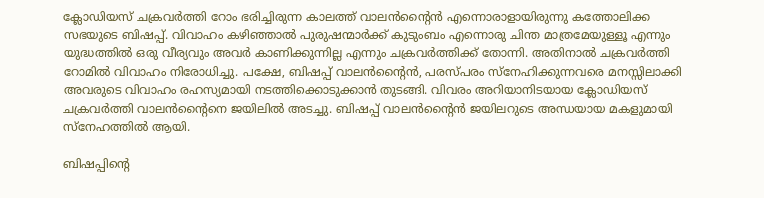ക്ലോഡിയസ് ചക്രവര്‍ത്തി റോം ഭരിച്ചിരുന്ന കാലത്ത് വാലന്‍ന്റൈന്‍ എന്നൊരാളായിരുന്നു കത്തോലിക്ക സഭയുടെ ബിഷപ്പ്. വിവാഹം കഴിഞ്ഞാല്‍ പുരുഷന്മാര്‍ക്ക് കുടുംബം എന്നൊരു ചിന്ത മാത്രമേയുള്ളൂ എന്നും യുദ്ധത്തില്‍ ഒരു വീര്യവും അവര്‍ കാണിക്കുന്നില്ല എന്നും ചക്രവര്‍ത്തിക്ക് തോന്നി. അതിനാല്‍ ചക്രവര്‍ത്തി റോമില്‍ വിവാഹം നിരോധിച്ചു. പക്ഷേ, ബിഷപ്പ് വാലന്‍ന്റൈന്‍, പരസ്പരം സ്‌നേഹിക്കുന്നവരെ മനസ്സിലാക്കി അവരുടെ വിവാഹം രഹസ്യമായി നടത്തിക്കൊടുക്കാന്‍ തുടങ്ങി. വിവരം അറിയാനിടയായ ക്ലോഡിയസ് ചക്രവര്‍ത്തി വാലന്‍ന്റൈനെ ജയിലില്‍ അടച്ചു. ബിഷപ്പ് വാലന്‍ന്റൈന്‍ ജയിലറുടെ അന്ധയായ മകളുമായി സ്‌നേഹത്തില്‍ ആയി.

ബിഷപ്പിന്റെ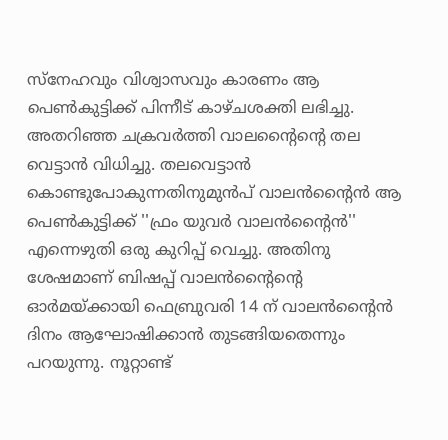സ്‌നേഹവും വിശ്വാസവും കാരണം ആ പെണ്‍കുട്ടിക്ക് പിന്നീട് കാഴ്ചശക്തി ലഭിച്ചു. അതറിഞ്ഞ ചക്രവര്‍ത്തി വാലന്റൈന്റെ തല വെട്ടാന്‍ വിധിച്ചു. തലവെട്ടാന്‍ കൊണ്ടുപോകുന്നതിനുമുന്‍പ് വാലന്‍ന്റൈന്‍ ആ പെണ്‍കുട്ടിക്ക് ''ഫ്രം യുവര്‍ വാലന്‍ന്റൈന്‍'' എന്നെഴുതി ഒരു കുറിപ്പ് വെച്ചു. അതിനു ശേഷമാണ് ബിഷപ്പ് വാലന്‍ന്റൈന്റെ ഓര്‍മയ്ക്കായി ഫെബ്രുവരി 14 ന് വാലന്‍ന്റൈന്‍ ദിനം ആഘോഷിക്കാന്‍ തുടങ്ങിയതെന്നും പറയുന്നു. നൂറ്റാണ്ട്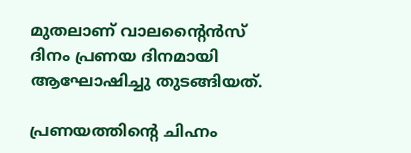മുതലാണ് വാലന്റൈന്‍സ് ദിനം പ്രണയ ദിനമായി ആഘോഷിച്ചു തുടങ്ങിയത്.

പ്രണയത്തിന്റെ ചിഹ്നം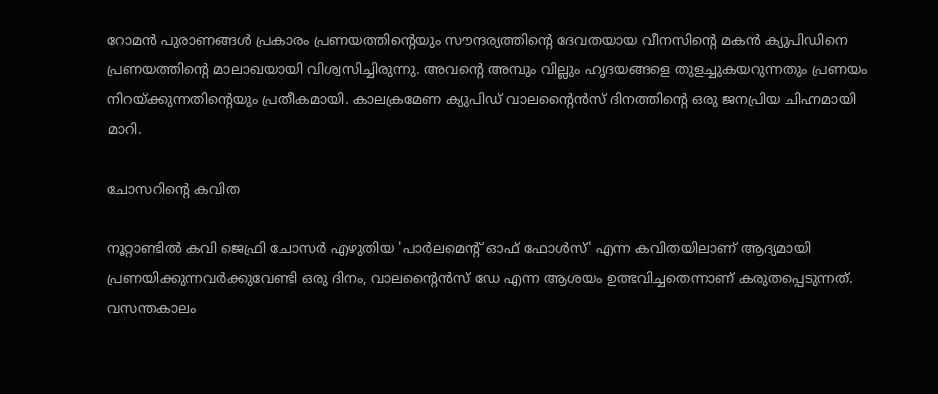റോമന്‍ പുരാണങ്ങള്‍ പ്രകാരം പ്രണയത്തിന്റെയും സൗന്ദര്യത്തിന്റെ ദേവതയായ വീനസിന്റെ മകന്‍ ക്യുപിഡിനെ പ്രണയത്തിന്റെ മാലാഖയായി വിശ്വസിച്ചിരുന്നു. അവന്റെ അമ്പും വില്ലും ഹൃദയങ്ങളെ തുളച്ചുകയറുന്നതും പ്രണയം നിറയ്ക്കുന്നതിന്റെയും പ്രതീകമായി. കാലക്രമേണ ക്യുപിഡ് വാലന്റൈന്‍സ് ദിനത്തിന്റെ ഒരു ജനപ്രിയ ചിഹ്നമായി മാറി.

ചോസറിന്റെ കവിത

നൂറ്റാണ്ടില്‍ കവി ജെഫ്രി ചോസര്‍ എഴുതിയ 'പാര്‍ലമെന്റ് ഓഫ് ഫോള്‍സ്' എന്ന കവിതയിലാണ് ആദ്യമായി പ്രണയിക്കുന്നവര്‍ക്കുവേണ്ടി ഒരു ദിനം, വാലന്റൈന്‍സ് ഡേ എന്ന ആശയം ഉത്ഭവിച്ചതെന്നാണ് കരുതപ്പെടുന്നത്. വസന്തകാലം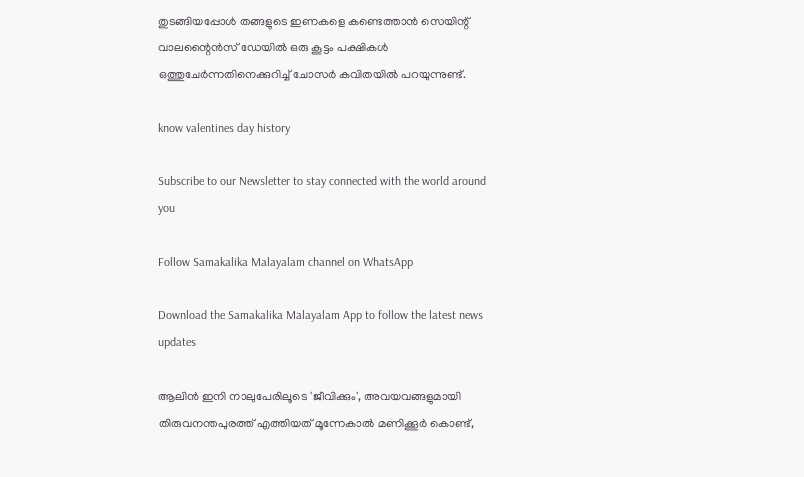തുടങ്ങിയപ്പോള്‍ തങ്ങളുടെ ഇണകളെ കണ്ടെത്താന്‍ സെയിന്റ് വാലന്റൈന്‍സ് ഡേയില്‍ ഒരു കൂട്ടം പക്ഷികള്‍ ഒത്തുചേര്‍ന്നതിനെക്കുറിച്ച് ചോസര്‍ കവിതയില്‍ പറയുന്നുണ്ട്.

know valentines day history

Subscribe to our Newsletter to stay connected with the world around you

Follow Samakalika Malayalam channel on WhatsApp

Download the Samakalika Malayalam App to follow the latest news updates

ആലിന്‍ ഇനി നാലുപേരിലൂടെ 'ജീവിക്കും', അവയവങ്ങളുമായി തിരുവനന്തപുരത്ത് എത്തിയത് മൂന്നേകാല്‍ മണിക്കൂര്‍ കൊണ്ട്,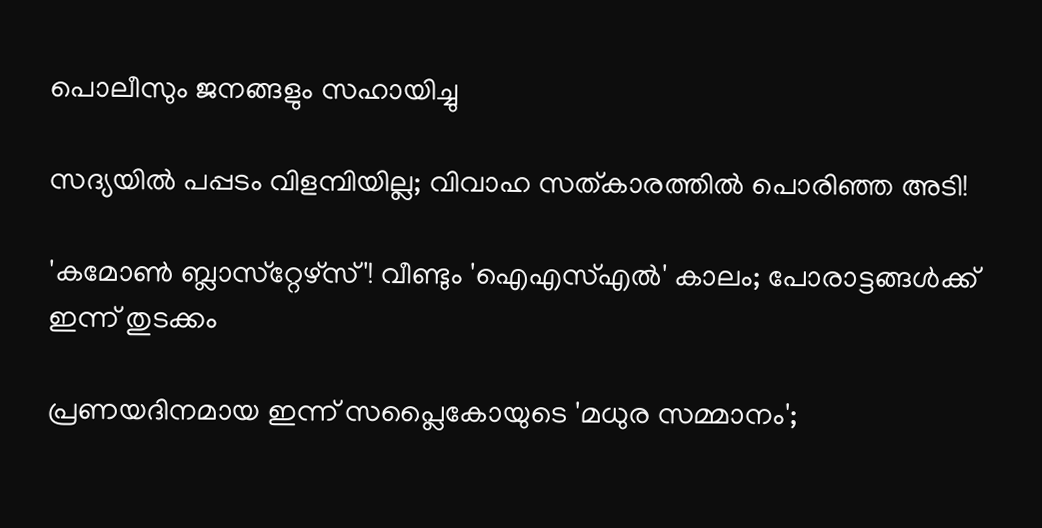പൊലീസും ജനങ്ങളും സഹായിച്ചു

സദ്യയിൽ പപ്പടം വിളമ്പിയില്ല; വിവാഹ സത്കാരത്തിൽ പൊരിഞ്ഞ അടി!

'കമോണ്‍ ബ്ലാസ്‌റ്റേഴ്‌സ്'! വീണ്ടും 'ഐഎസ്എല്‍' കാലം; പോരാട്ടങ്ങള്‍ക്ക് ഇന്ന് തുടക്കം

പ്രണയദിനമായ ഇന്ന് സപ്ലൈകോയുടെ 'മധുര സമ്മാനം';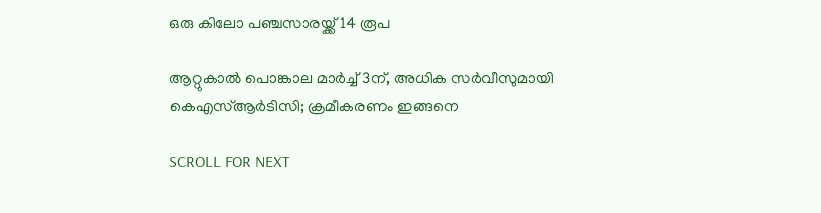ഒരു കിലോ പഞ്ചസാരയ്ക്ക് 14 രൂപ

ആറ്റുകാല്‍ പൊങ്കാല മാര്‍ച്ച് 3ന്, അധിക സര്‍വീസുമായി കെഎസ്ആര്‍ടിസി; ക്രമീകരണം ഇങ്ങനെ

SCROLL FOR NEXT